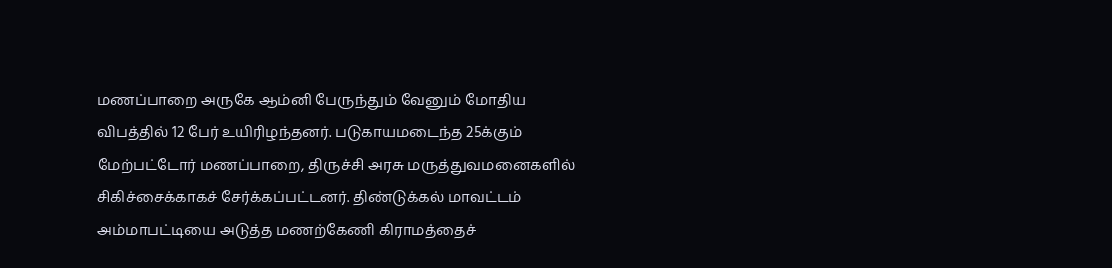மணப்பாறை அருகே ஆம்னி பேருந்தும் வேனும் மோதிய விபத்தில் 12 பேர் உயிரிழந்தனர். படுகாயமடைந்த 25க்கும் மேற்பட்டோர் மணப்பாறை, திருச்சி அரசு மருத்துவமனைகளில் சிகிச்சைக்காகச் சேர்க்கப்பட்டனர். திண்டுக்கல் மாவட்டம் அம்மாபட்டியை அடுத்த மணற்கேணி கிராமத்தைச்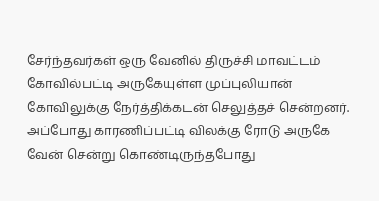சேர்ந்தவர்கள் ஒரு வேனில் திருச்சி மாவட்டம் கோவில்பட்டி அருகேயுள்ள முப்புலியான் கோவிலுக்கு நேர்த்திக்கடன் செலுத்தச் சென்றனர். அப்போது காரணிப்பட்டி விலக்கு ரோடு அருகே வேன் சென்று கொண்டிருந்தபோது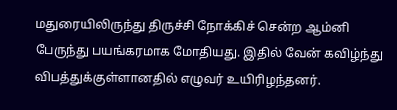மதுரையிலிருந்து திருச்சி நோக்கிச் சென்ற ஆம்னி பேருந்து பயங்கரமாக மோதியது. இதில் வேன் கவிழ்ந்து விபத்துக்குள்ளானதில் எழுவர் உயிரிழந்தனர்.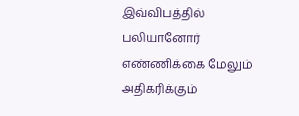இவ்விபத்தில் பலியானோர் எண்ணிக்கை மேலும் அதிகரிக்கும்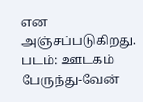என அஞ்சப்படுகிறது. படம்: ஊடகம்
பேருந்து-வேன்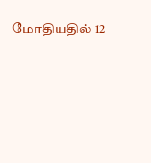மோதியதில் 12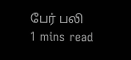பேர் பலி
1 mins read